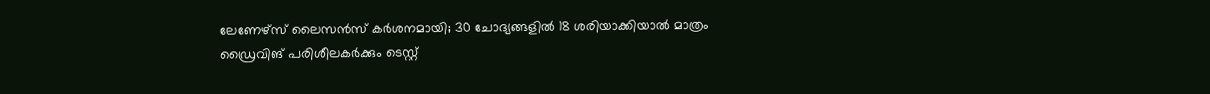ലേണേഴ്‌സ് ലൈസൻസ് കർശനമായി; 30 ചോദ്യങ്ങളിൽ 18 ശരിയാക്കിയാൽ മാത്രം ഡ്രൈവിങ് പരിശീലകർക്കും ടെസ്റ്റ്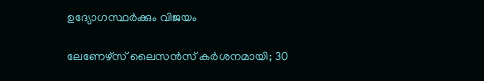ഉദ്യോഗസ്ഥർക്കും വിജയം

ലേണേഴ്‌സ് ലൈസൻസ് കർശനമായി; 30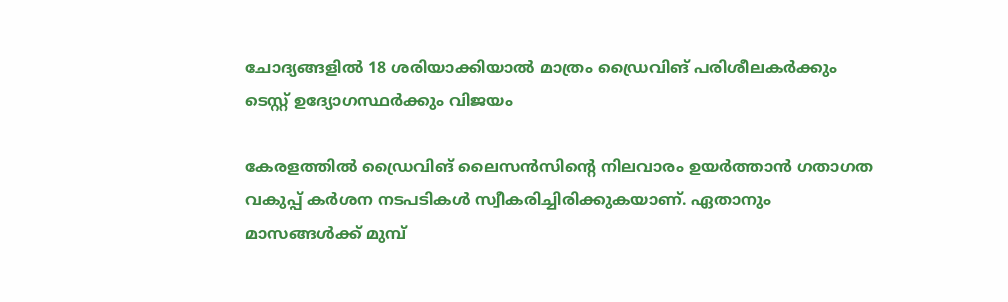ചോദ്യങ്ങളിൽ 18 ശരിയാക്കിയാൽ മാത്രം ഡ്രൈവിങ് പരിശീലകർക്കും ടെസ്റ്റ് ഉദ്യോഗസ്ഥർക്കും വിജയം

കേരളത്തിൽ ഡ്രൈവിങ് ലൈസൻസിന്റെ നിലവാരം ഉയർത്താൻ ഗതാഗത വകുപ്പ് കർശന നടപടികൾ സ്വീകരിച്ചിരിക്കുകയാണ്. ഏതാനും മാസങ്ങൾക്ക് മുമ്പ്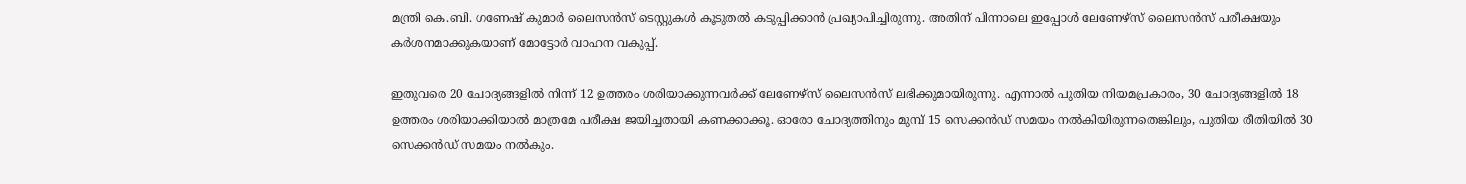മന്ത്രി കെ.ബി. ഗണേഷ് കുമാർ ലൈസൻസ് ടെസ്റ്റുകൾ കൂടുതൽ കടുപ്പിക്കാൻ പ്രഖ്യാപിച്ചിരുന്നു. അതിന് പിന്നാലെ ഇപ്പോൾ ലേണേഴ്‌സ് ലൈസൻസ് പരീക്ഷയും കർശനമാക്കുകയാണ് മോട്ടോർ വാഹന വകുപ്പ്.

ഇതുവരെ 20 ചോദ്യങ്ങളിൽ നിന്ന് 12 ഉത്തരം ശരിയാക്കുന്നവർക്ക് ലേണേഴ്‌സ് ലൈസൻസ് ലഭിക്കുമായിരുന്നു. എന്നാൽ പുതിയ നിയമപ്രകാരം, 30 ചോദ്യങ്ങളിൽ 18 ഉത്തരം ശരിയാക്കിയാൽ മാത്രമേ പരീക്ഷ ജയിച്ചതായി കണക്കാക്കൂ. ഓരോ ചോദ്യത്തിനും മുമ്പ് 15 സെക്കൻഡ് സമയം നൽകിയിരുന്നതെങ്കിലും, പുതിയ രീതിയിൽ 30 സെക്കൻഡ് സമയം നൽകും.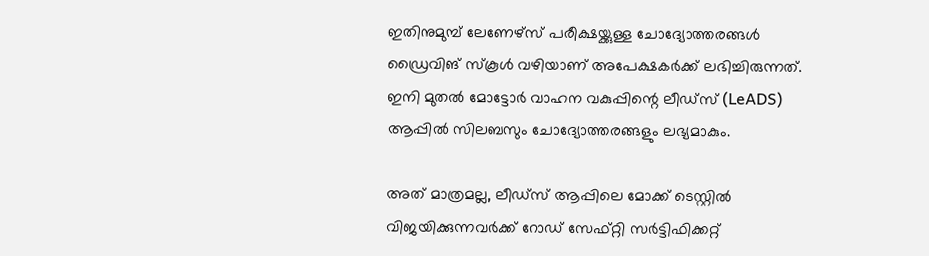ഇതിനുമുമ്പ് ലേണേഴ്‌സ് പരീക്ഷയ്ക്കുള്ള ചോദ്യോത്തരങ്ങൾ ഡ്രൈവിങ് സ്കൂൾ വഴിയാണ് അപേക്ഷകർക്ക് ലഭിച്ചിരുന്നത്. ഇനി മുതൽ മോട്ടോർ വാഹന വകുപ്പിന്റെ ലീഡ്സ് (LeADS) ആപ്പിൽ സിലബസും ചോദ്യോത്തരങ്ങളും ലഭ്യമാകും.

അത് മാത്രമല്ല, ലീഡ്സ് ആപ്പിലെ മോക്ക് ടെസ്റ്റിൽ വിജയിക്കുന്നവർക്ക് റോഡ് സേഫ്റ്റി സർട്ടിഫിക്കറ്റ്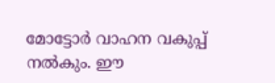മോട്ടോർ വാഹന വകുപ്പ് നൽകും. ഈ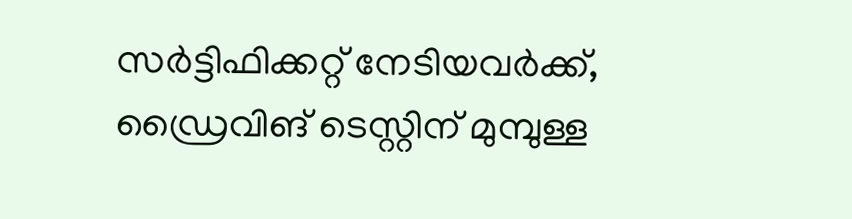സർട്ടിഫിക്കറ്റ് നേടിയവർക്ക്, ഡ്രൈവിങ് ടെസ്റ്റിന് മുമ്പുള്ള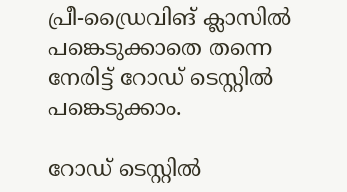പ്രീ-ഡ്രൈവിങ് ക്ലാസിൽ പങ്കെടുക്കാതെ തന്നെ നേരിട്ട് റോഡ് ടെസ്റ്റിൽ പങ്കെടുക്കാം.

റോഡ് ടെസ്റ്റിൽ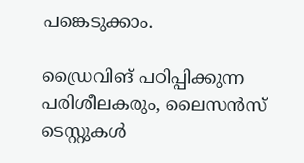പങ്കെടുക്കാം.

ഡ്രൈവിങ് പഠിപ്പിക്കുന്ന പരിശീലകരും, ലൈസൻസ് ടെസ്റ്റുകൾ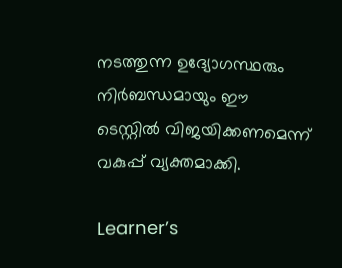നടത്തുന്ന ഉദ്യോഗസ്ഥരും നിർബന്ധമായും ഈ ടെസ്റ്റിൽ വിജയിക്കണമെന്ന് വകുപ്പ് വ്യക്തമാക്കി.

Learner’s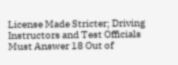License Made Stricter; Driving Instructors and Test Officials Must Answer 18 Out of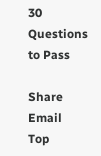30 Questions to Pass

Share Email
Top